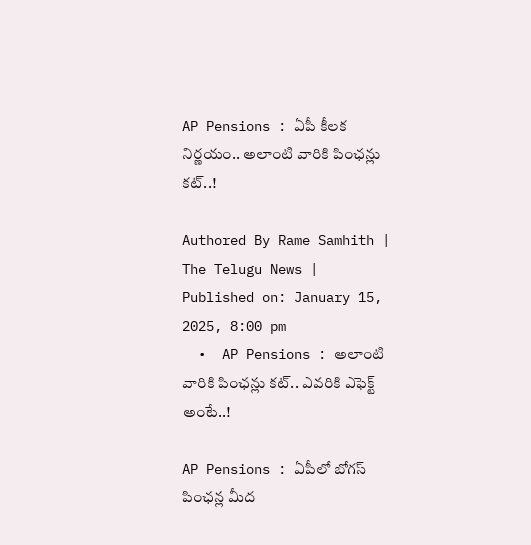AP Pensions : ఏపీ కీల‌క నిర్ణ‌యం.. అలాంటి వారికి పింఛన్లు కట్..!

Authored By Rame Samhith | The Telugu News | Published on: January 15, 2025, 8:00 pm
  •  AP Pensions : అలాంటి వారికి పింఛన్లు కట్.. ఎవరికి ఎఫెక్ట్ అంటే..!

AP Pensions : ఏపీలో బోగస్ పింఛన్ల మీద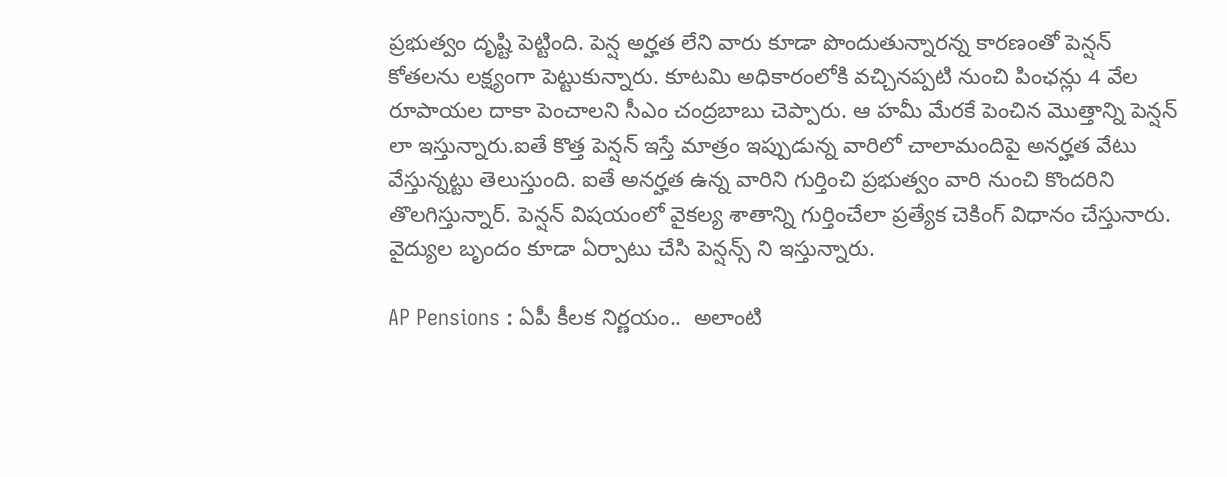ప్రభుత్వం దృష్టి పెట్టింది. పెన్ష అర్హత లేని వారు కూడా పొందుతున్నారన్న కారణంతో పెన్షన్ కోతలను లక్ష్యంగా పెట్టుకున్నారు. కూటమి అధికారంలోకి వచ్చినప్పటి నుంచి పింఛన్లు 4 వేల రూపాయల దాకా పెంచాలని సీఎం చంద్రబాబు చెప్పారు. ఆ హమీ మేరకే పెంచిన మొత్తాన్ని పెన్షన్ లా ఇస్తున్నారు.ఐతే కొత్త పెన్షన్ ఇస్తే మాత్రం ఇప్పుడున్న వారిలో చాలామందిపై అనర్హత వేటు వేస్తున్నట్టు తెలుస్తుంది. ఐతే అనర్హత ఉన్న వారిని గుర్తించి ప్రభుత్వం వారి నుంచి కొందరిని తొలగిస్తున్నార్. పెన్షన్ విషయంలో వైకల్య శాతాన్ని గుర్తించేలా ప్రత్యేక చెకింగ్ విధానం చేస్తునారు. వైద్యుల బృందం కూడా ఏర్పాటు చేసి పెన్షన్స్ ని ఇస్తున్నారు.

AP Pensions : ఏపీ కీల‌క నిర్ణ‌యం..  అలాంటి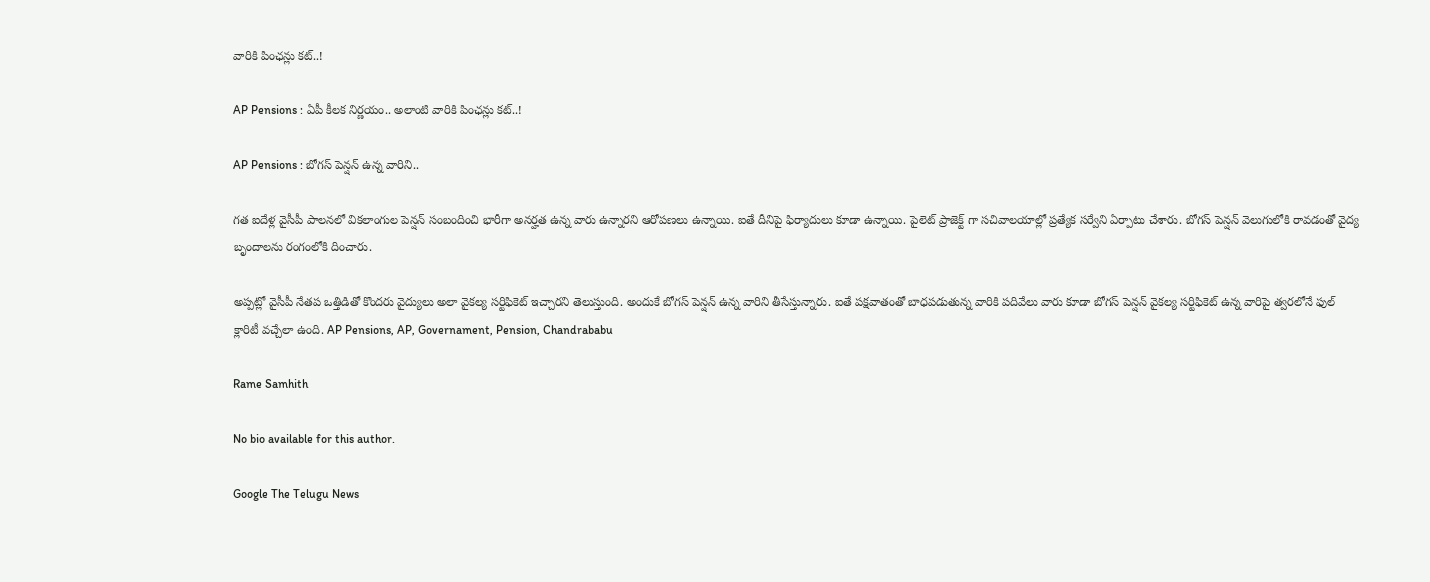వారికి పింఛన్లు కట్..!

AP Pensions : ఏపీ కీల‌క నిర్ణ‌యం.. అలాంటి వారికి పింఛన్లు కట్..!

AP Pensions : బోగస్ పెన్షన్ ఉన్న వారిని..

గత ఐదేళ్ల వైసీపీ పాలనలో వికలాంగుల పెన్షన్ సంబందించి భారీగా అనర్హత ఉన్న వారు ఉన్నారని ఆరోపణలు ఉన్నాయి. ఐతే దీనిపై ఫిర్యాదులు కూడా ఉన్నాయి. పైలెట్ ప్రాజెక్ట్ గా సచివాలయాల్లో ప్రత్యేక సర్వేని ఏర్పాటు చేశారు. బోగస్ పెన్షన్ వెలుగులోకి రావడంతో వైద్య బృందాలను రంగంలోకి దించారు.

అప్పట్లో వైసీపీ నేతప ఒత్తిడితో కొందరు వైద్యులు అలా వైకల్య సర్టిఫికెట్ ఇచ్చారని తెలుస్తుంది. అందుకే బోగస్ పెన్షన్ ఉన్న వారిని తీసేస్తున్నారు. ఐతే పక్షవాతంతో బాధపడుతున్న వారికి పదివేలు వారు కూడా బోగస్ పెన్షన్ వైకల్య సర్టిఫికెట్ ఉన్న వారిపై త్వరలోనే ఫుల్ క్లారిటీ వచ్చేలా ఉంది. AP Pensions, AP, Governament, Pension, Chandrababu

Rame Samhith

No bio available for this author.

Google The Telugu News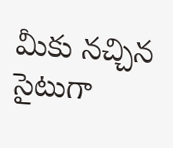మీకు నచ్చిన సైటుగా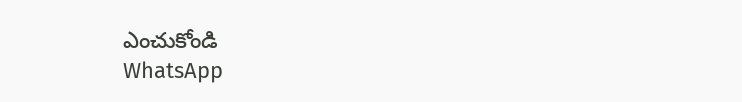ఎంచుకోండి
WhatsApp